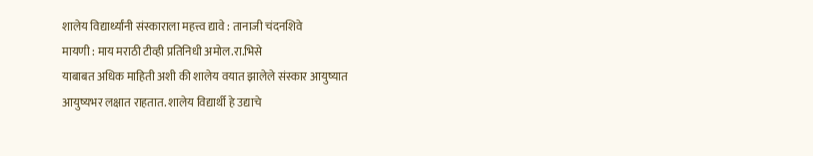शालेय विद्यार्थ्यांनी संस्काराला महत्त्व द्यावे : तानाजी चंदनशिवे
मायणी : माय मराठी टीव्ही प्रतिनिधी अमोल.रा.भिसे
याबाबत अधिक माहिती अशी की शालेय वयात झालेले संस्कार आयुष्यात आयुष्यभर लक्षात राहतात. शालेय विद्यार्थी हे उद्याचे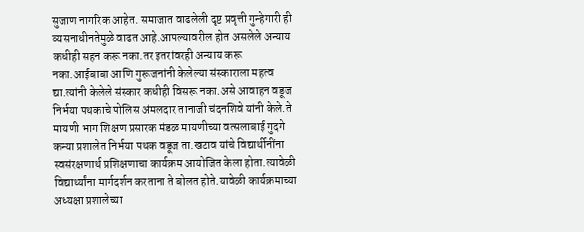सुजाण नागरिक आहेत. समाजात वाढलेली दृष्ट प्रवृत्ती गुन्हेगारी ही व्यसनाधीनतेमुळे वाढत आहे.आपल्यावरील होत असलेले अन्याय कधीही सहन करू नका.तर इतरांवरही अन्याय करू नका.आईबाबा आणि गुरूजनांनी केलेल्या संस्काराला महत्व द्या.त्यांनी केलेले संस्कार कधीही विसरू नका.असे आवाहन वडूज निर्भया पथकाचे पोलिस अंमलदार तानाजी चंदनशिवे यांनी केले.ते मायणी भाग शिक्षण प्रसारक मंडळ मायणीच्या वत्सलाबाई गुदगे कन्या प्रशालेत निर्भया पथक वडूज ता.खटाव यांचे विद्यार्थीनींना स्वसंरक्षणार्थ प्रशिक्षणाचा कार्यक्रम आयोजित केला होता.त्यावेळी विद्यार्थ्यांना मार्गदर्शन करताना ते बोलत होते.यावेळी कार्यक्रमाच्या अध्यक्षा प्रशालेच्या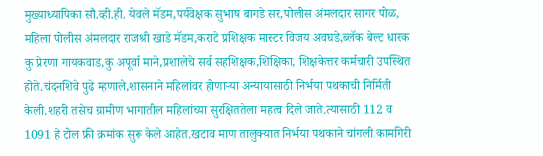मुख्याध्यापिका सौ.व्ही.ही. येवले मॅडम,पर्यवेक्षक सुभाष बागडे सर,पोलीस अंमलदार सागर पोळ, महिला पोलीस अंमलदार राजश्री खाडे मॅडम,कराटे प्रशिक्षक मास्टर विजय अवघडे,ब्लॅक बेल्ट धारक कु प्रेरणा गायकवाड,कु अपूर्वा माने,प्रशालेचे सर्व सहशिक्षक,शिक्षिका, शिक्षकेत्तर कर्मचारी उपस्थित होते.चंदनशिवे पुढे म्हणाले,शासनाने महिलांवर होणाऱ्या अन्यायासाठी निर्भया पथकाची निर्मिती केली.शहरी तसेच ग्रामीण भागातील महिलांच्या सुरक्षिततेला महत्व दिले जाते.त्यासाठी 112 व 1091 हे टोल फ्री क्रमांक सुरू केले आहेत.खटाव माण तालुक्यात निर्भया पथकाने चांगली कामगिरी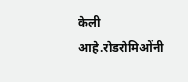केली आहे.रोडरोमिओंनी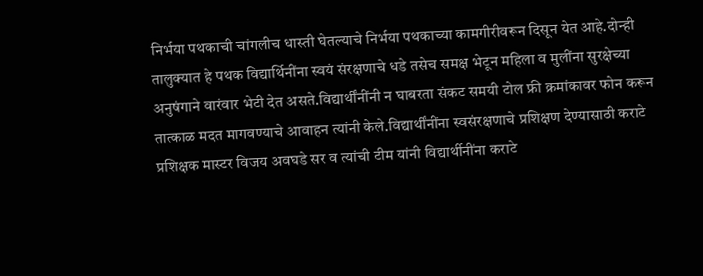निर्भया पथकाची चांगलीच धास्ती घेतल्याचे निर्भया पथकाच्या कामगीरीवरून दिसून येत आहे.दोन्ही तालुक्यात हे पथक विद्यार्थिनींना स्वयं संरक्षणाचे धडे तसेच समक्ष भेटून महिला व मुलींना सुरक्षेच्या अनुषंगाने वारंवार भेटी देत असते.विद्यार्थींनींनी न घाबरता संकट समयी टोल फ्री क्रमांकावर फोन करून तात्काळ मदत मागवण्याचे आवाहन त्यांनी केले.विद्यार्थींनींना स्वसंरक्षणाचे प्रशिक्षण देण्यासाठी कराटे प्रशिक्षक मास्टर विजय अवघडे सर व त्यांची टीम यांनी विद्यार्थीनींना कराटे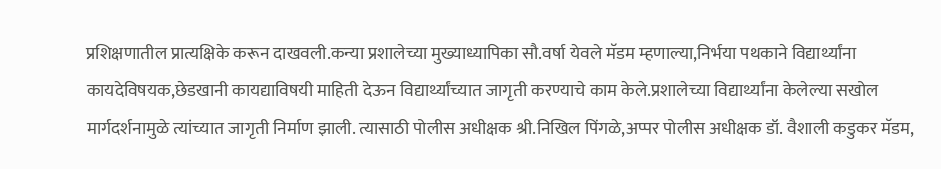प्रशिक्षणातील प्रात्यक्षिके करून दाखवली.कन्या प्रशालेच्या मुख्याध्यापिका सौ.वर्षा येवले मॅडम म्हणाल्या,निर्भया पथकाने विद्यार्थ्यांना कायदेविषयक,छेडखानी कायद्याविषयी माहिती देऊन विद्यार्थ्यांच्यात जागृती करण्याचे काम केले.प्रशालेच्या विद्यार्थ्यांना केलेल्या सखोल मार्गदर्शनामुळे त्यांच्यात जागृती निर्माण झाली. त्यासाठी पोलीस अधीक्षक श्री.निखिल पिंगळे,अप्पर पोलीस अधीक्षक डॉ. वैशाली कडुकर मॅडम,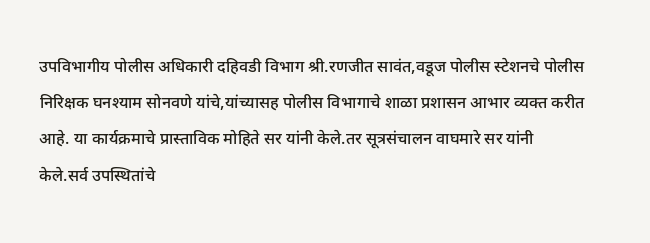उपविभागीय पोलीस अधिकारी दहिवडी विभाग श्री.रणजीत सावंत,वडूज पोलीस स्टेशनचे पोलीस निरिक्षक घनश्याम सोनवणे यांचे,यांच्यासह पोलीस विभागाचे शाळा प्रशासन आभार व्यक्त करीत आहे. या कार्यक्रमाचे प्रास्ताविक मोहिते सर यांनी केले.तर सूत्रसंचालन वाघमारे सर यांनी केले.सर्व उपस्थितांचे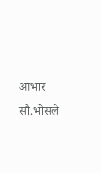आभार सौ.भोसले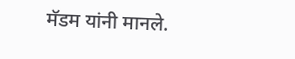मॅडम यांनी मानले.